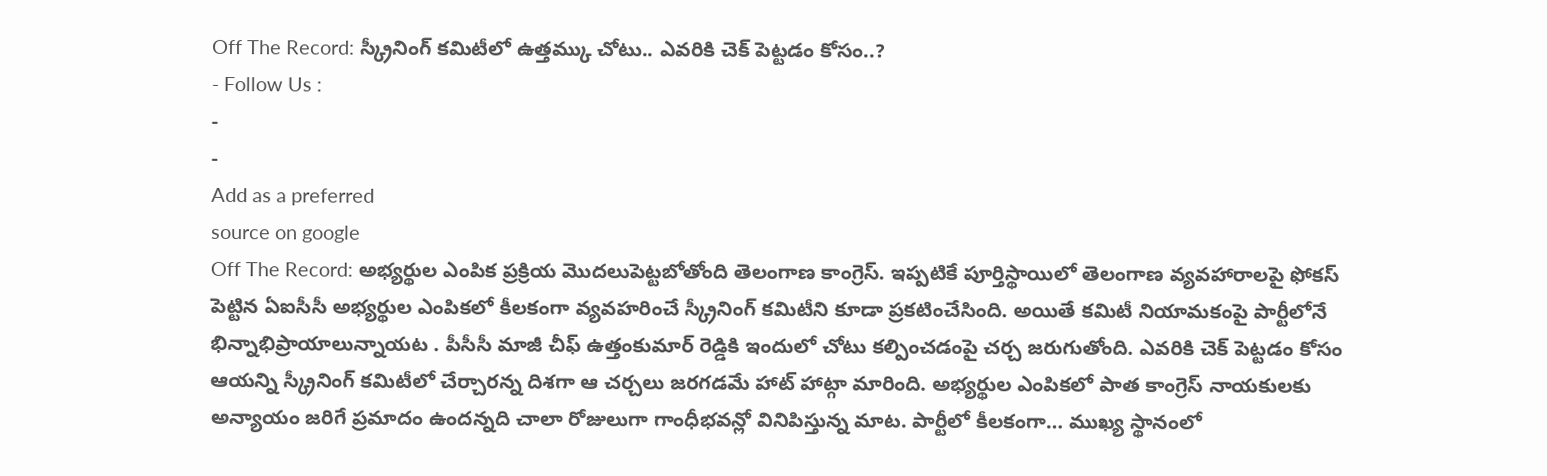Off The Record: స్క్రీనింగ్ కమిటీలో ఉత్తమ్కు చోటు.. ఎవరికి చెక్ పెట్టడం కోసం..?
- Follow Us :
-
-
Add as a preferred
source on google
Off The Record: అభ్యర్థుల ఎంపిక ప్రక్రియ మొదలుపెట్టబోతోంది తెలంగాణ కాంగ్రెస్. ఇప్పటికే పూర్తిస్థాయిలో తెలంగాణ వ్యవహారాలపై ఫోకస్ పెట్టిన ఏఐసీసీ అభ్యర్థుల ఎంపికలో కీలకంగా వ్యవహరించే స్క్రీనింగ్ కమిటీని కూడా ప్రకటించేసింది. అయితే కమిటీ నియామకంపై పార్టీలోనే భిన్నాభిప్రాయాలున్నాయట . పీసీసీ మాజీ చీఫ్ ఉత్తంకుమార్ రెడ్డికి ఇందులో చోటు కల్పించడంపై చర్చ జరుగుతోంది. ఎవరికి చెక్ పెట్టడం కోసం ఆయన్ని స్క్రీనింగ్ కమిటీలో చేర్చారన్న దిశగా ఆ చర్చలు జరగడమే హాట్ హాట్గా మారింది. అభ్యర్థుల ఎంపికలో పాత కాంగ్రెస్ నాయకులకు అన్యాయం జరిగే ప్రమాదం ఉందన్నది చాలా రోజులుగా గాంధీభవన్లో వినిపిస్తున్న మాట. పార్టీలో కీలకంగా… ముఖ్య స్థానంలో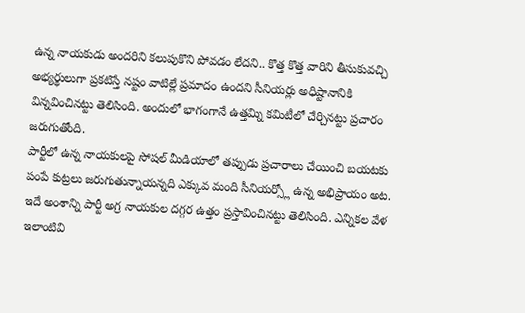ఉన్న నాయకుడు అందరిని కలుపుకొని పోవడం లేదని.. కొత్త కొత్త వారిని తీసుకువచ్చి అభ్యర్థులుగా ప్రకటిస్తే నష్టం వాటిల్లే ప్రమాదం ఉందని సీనియర్లు అధిష్టానానికి విన్నవించినట్టు తెలిసింది. అందులో భాగంగానే ఉత్తమ్ని కమిటీలో చేర్చినట్టు ప్రచారం జరుగుతోంది.
పార్టీలో ఉన్న నాయకులపై సోషల్ మీడియాలో తప్పుడు ప్రచారాలు చేయించి బయటకు పంపే కుట్రలు జరుగుతున్నాయన్నది ఎక్కువ మంది సీనియర్స్లో ఉన్న అభిప్రాయం అట. ఇదే అంశాన్ని పార్టీ అగ్ర నాయకుల దగ్గర ఉత్తం ప్రస్తావించినట్టు తెలిసింది. ఎన్నికల వేళ ఇలాంటివి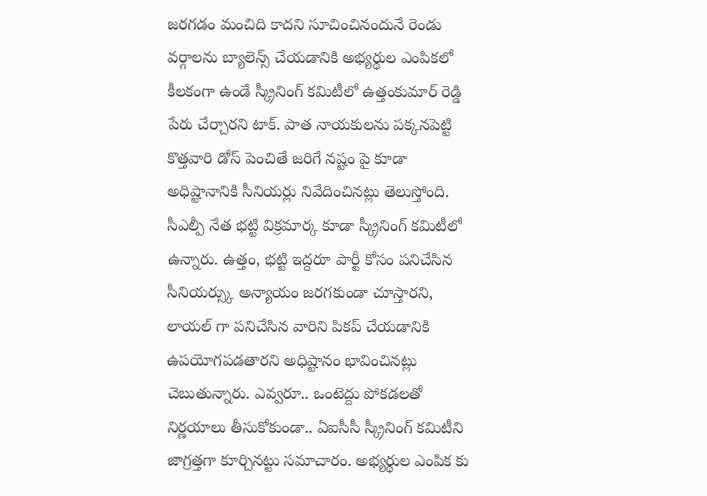జరగడం మంచిది కాదని సూచించినందునే రెండు వర్గాలను బ్యాలెన్స్ చేయడానికి అభ్యర్థుల ఎంపికలో కీలకంగా ఉండే స్క్రీనింగ్ కమిటీలో ఉత్తంకుమార్ రెడ్డి పేరు చేర్చారని టాక్. పాత నాయకులను పక్కనపెట్టి కొత్తవారి డోస్ పెంచితే జరిగే నష్టం పై కూడా అధిష్టానానికి సీనియర్లు నివేదించినట్లు తెలుస్తోంది. సీఎల్పీ నేత భట్టి విక్రమార్క కూడా స్క్రీనింగ్ కమిటీలో ఉన్నారు. ఉత్తం, భట్టి ఇద్దరూ పార్టీ కోసం పనిచేసిన సీనియర్స్కు అన్యాయం జరగకుండా చూస్తారని, లాయల్ గా పనిచేసిన వారిని పికప్ చేయడానికి ఉపయోగపడతారని అధిష్టానం భావించినట్లు చెబుతున్నారు. ఎవ్వరూ.. ఒంటెద్దు పోకడలతో నిర్ణయాలు తీసుకోకుండా.. ఏఐసీసీ స్క్రీనింగ్ కమిటీని జాగ్రత్తగా కూర్చినట్టు సమాచారం. అభ్యర్థుల ఎంపిక కు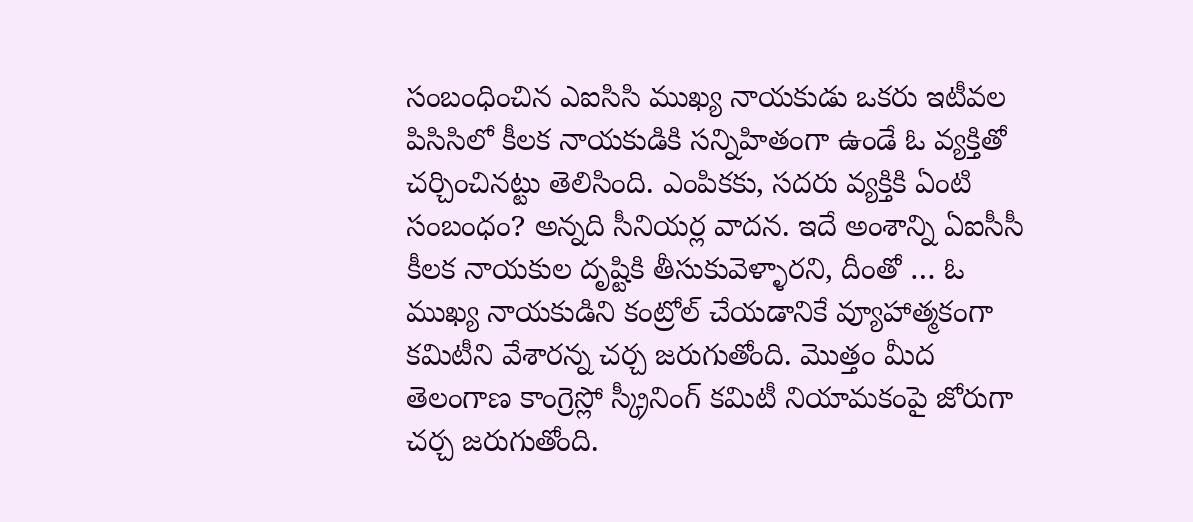సంబంధించిన ఎఐసిసి ముఖ్య నాయకుడు ఒకరు ఇటీవల పిసిసిలో కీలక నాయకుడికి సన్నిహితంగా ఉండే ఓ వ్యక్తితో చర్చించినట్టు తెలిసింది. ఎంపికకు, సదరు వ్యక్తికి ఏంటి సంబంధం? అన్నది సీనియర్ల వాదన. ఇదే అంశాన్ని ఏఐసీసీ కీలక నాయకుల దృష్టికి తీసుకువెళ్ళారని, దీంతో … ఓ ముఖ్య నాయకుడిని కంట్రోల్ చేయడానికే వ్యూహాత్మకంగా కమిటీని వేశారన్న చర్చ జరుగుతోంది. మొత్తం మీద తెలంగాణ కాంగ్రెస్లో స్క్రీనింగ్ కమిటీ నియామకంపై జోరుగా చర్చ జరుగుతోంది.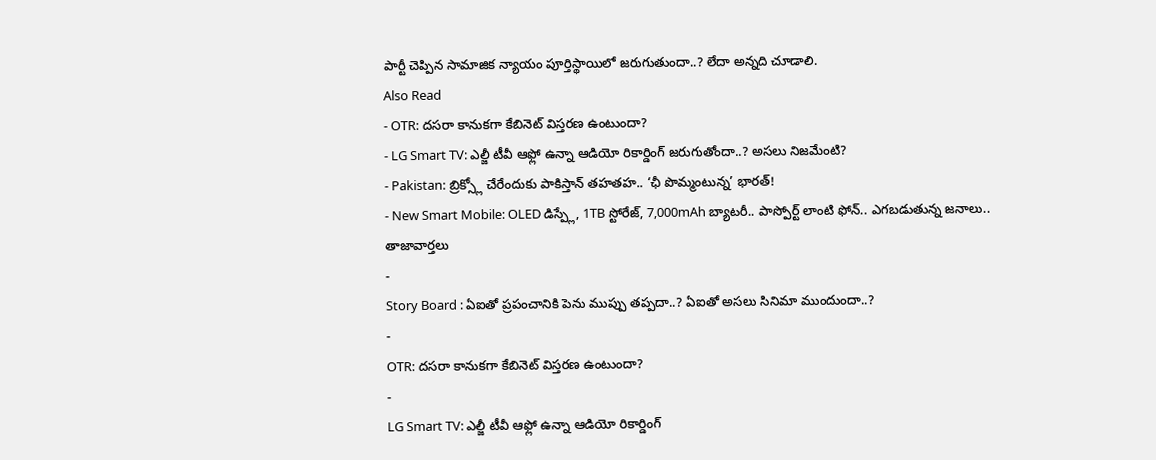పార్టీ చెప్పిన సామాజిక న్యాయం పూర్తిస్థాయిలో జరుగుతుందా..? లేదా అన్నది చూడాలి.
Also Read
- OTR: దసరా కానుకగా కేబినెట్ విస్తరణ ఉంటుందా?
- LG Smart TV: ఎల్జీ టీవీ ఆఫ్లో ఉన్నా ఆడియో రికార్డింగ్ జరుగుతోందా..? అసలు నిజమేంటి?
- Pakistan: బ్రిక్స్లో చేరేందుకు పాకిస్తాన్ తహతహ.. ‘ఛీ పొమ్మంటున్న’ భారత్!
- New Smart Mobile: OLED డిస్ప్లే, 1TB స్టోరేజ్, 7,000mAh బ్యాటరీ.. పాస్పోర్ట్ లాంటి ఫోన్.. ఎగబడుతున్న జనాలు..
తాజావార్తలు
-
Story Board : ఏఐతో ప్రపంచానికి పెను ముప్పు తప్పదా..? ఏఐతో అసలు సినిమా ముందుందా..?
-
OTR: దసరా కానుకగా కేబినెట్ విస్తరణ ఉంటుందా?
-
LG Smart TV: ఎల్జీ టీవీ ఆఫ్లో ఉన్నా ఆడియో రికార్డింగ్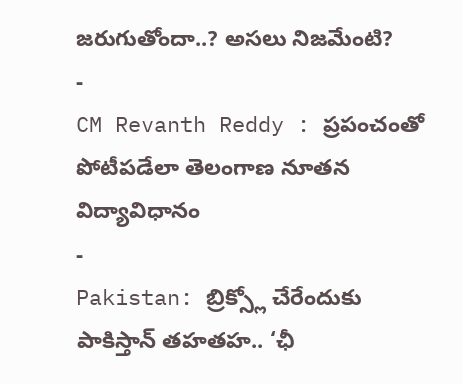జరుగుతోందా..? అసలు నిజమేంటి?
-
CM Revanth Reddy : ప్రపంచంతో పోటీపడేలా తెలంగాణ నూతన విద్యావిధానం
-
Pakistan: బ్రిక్స్లో చేరేందుకు పాకిస్తాన్ తహతహ.. ‘ఛీ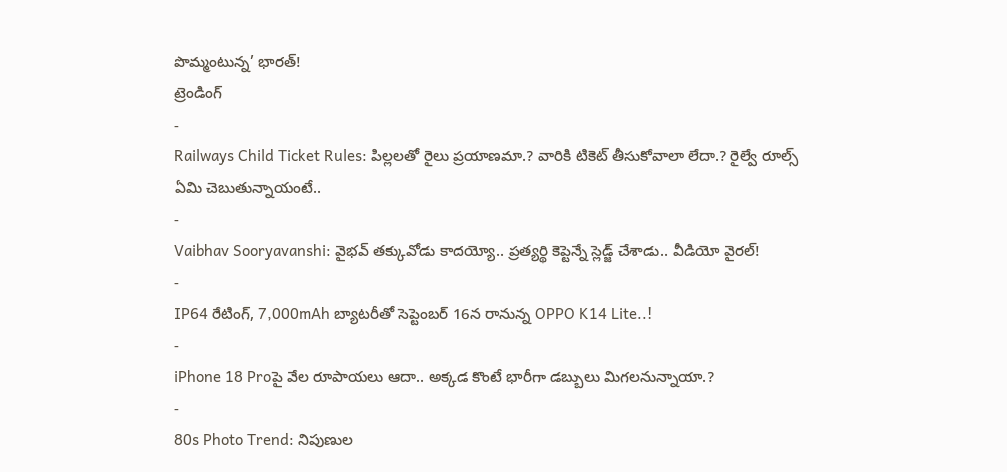పొమ్మంటున్న’ భారత్!
ట్రెండింగ్
-
Railways Child Ticket Rules: పిల్లలతో రైలు ప్రయాణమా.? వారికి టికెట్ తీసుకోవాలా లేదా.? రైల్వే రూల్స్ ఏమి చెబుతున్నాయంటే..
-
Vaibhav Sooryavanshi: వైభవ్ తక్కువోడు కాదయ్యో.. ప్రత్యర్థి కెప్టెన్నే స్లెడ్జ్ చేశాడు.. వీడియో వైరల్!
-
IP64 రేటింగ్, 7,000mAh బ్యాటరీతో సెప్టెంబర్ 16న రానున్న OPPO K14 Lite..!
-
iPhone 18 Proపై వేల రూపాయలు ఆదా.. అక్కడ కొంటే భారీగా డబ్బులు మిగలనున్నాయా.?
-
80s Photo Trend: నిపుణుల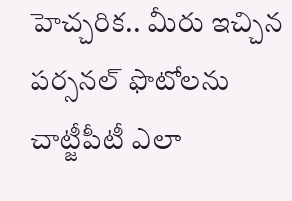హెచ్చరిక.. మీరు ఇచ్చిన పర్సనల్ ఫొటోలను చాట్జీపీటీ ఎలా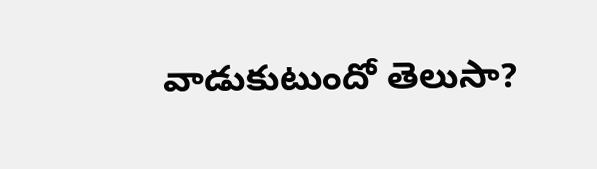వాడుకుటుందో తెలుసా?